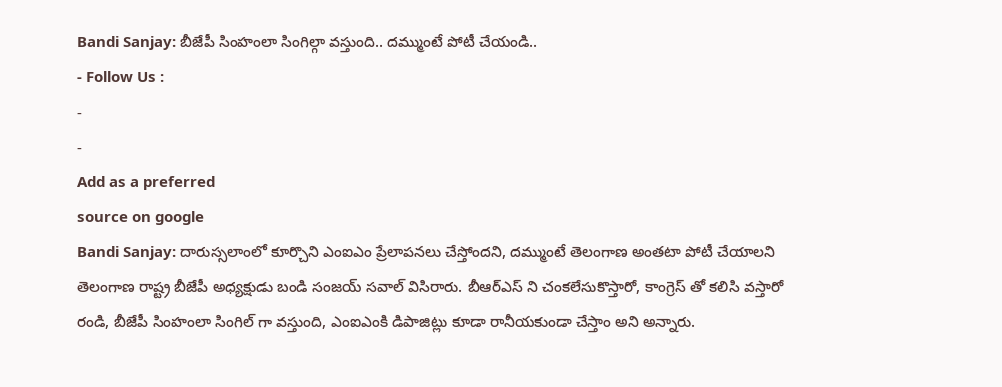Bandi Sanjay: బీజేపీ సింహంలా సింగిల్గా వస్తుంది.. దమ్ముంటే పోటీ చేయండి..
- Follow Us :
-
-
Add as a preferred
source on google
Bandi Sanjay: దారుస్సలాంలో కూర్చొని ఎంఐఎం ప్రేలాపనలు చేస్తోందని, దమ్ముంటే తెలంగాణ అంతటా పోటీ చేయాలని తెలంగాణ రాష్ట్ర బీజేపీ అధ్యక్షుడు బండి సంజయ్ సవాల్ విసిరారు. బీఆర్ఎస్ ని చంకలేసుకొస్తారో, కాంగ్రెస్ తో కలిసి వస్తారో రండి, బీజేపీ సింహంలా సింగిల్ గా వస్తుంది, ఎంఐఎంకి డిపాజిట్లు కూడా రానీయకుండా చేస్తాం అని అన్నారు.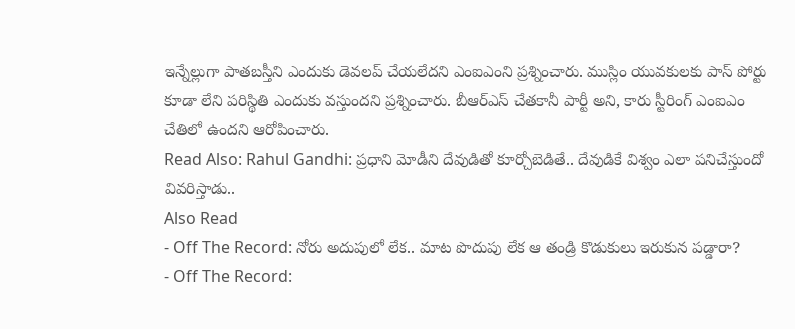ఇన్నేల్లుగా పాతబస్తీని ఎందుకు డెవలప్ చేయలేదని ఎంఐఎంని ప్రశ్నించారు. ముస్లిం యువకులకు పాస్ పోర్టు కూడా లేని పరిస్థితి ఎందుకు వస్తుందని ప్రశ్నించారు. బీఆర్ఎస్ చేతకానీ పార్టీ అని, కారు స్టీరింగ్ ఎంఐఎం చేతిలో ఉందని ఆరోపించారు.
Read Also: Rahul Gandhi: ప్రధాని మోడీని దేవుడితో కూర్చోబెడితే.. దేవుడికే విశ్వం ఎలా పనిచేస్తుందో వివరిస్తాడు..
Also Read
- Off The Record: నోరు అదుపులో లేక.. మాట పొదుపు లేక ఆ తండ్రి కొడుకులు ఇరుకున పడ్డారా?
- Off The Record: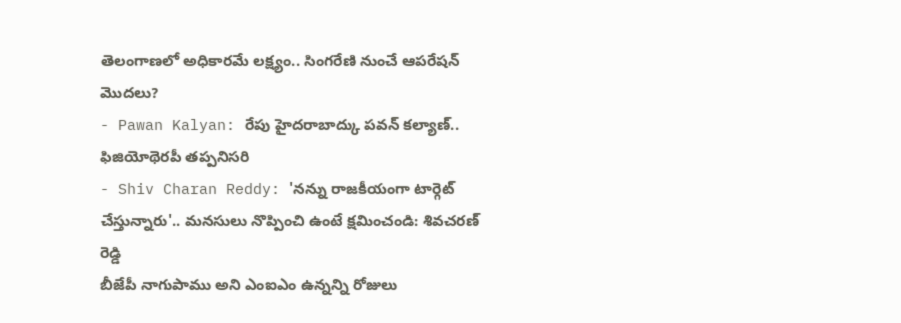తెలంగాణలో అధికారమే లక్ష్యం.. సింగరేణి నుంచే ఆపరేషన్ మొదలు?
- Pawan Kalyan: రేపు హైదరాబాద్కు పవన్ కల్యాణ్.. ఫిజియోథెరపీ తప్పనిసరి
- Shiv Charan Reddy: 'నన్ను రాజకీయంగా టార్గెట్ చేస్తున్నారు'.. మనసులు నొప్పించి ఉంటే క్షమించండి: శివచరణ్ రెడ్డి
బీజేపీ నాగుపాము అని ఎంఐఎం ఉన్నన్ని రోజులు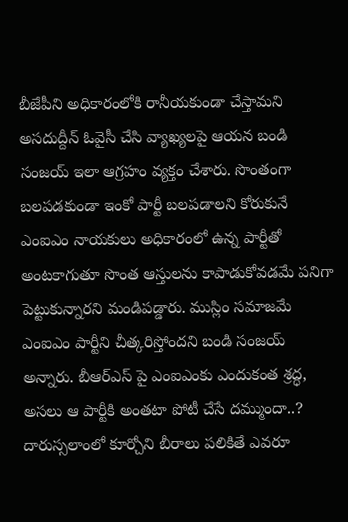బీజేపీని అధికారంలోకి రానీయకుండా చేస్తామని అసదుద్దీన్ ఓవైసీ చేసి వ్యాఖ్యలపై ఆయన బండి సంజయ్ ఇలా ఆగ్రహం వ్యక్తం చేశారు. సొంతంగా బలపడకుండా ఇంకో పార్టీ బలపడాలని కోరుకునే ఎంఐఎం నాయకులు అధికారంలో ఉన్న పార్టీతో అంటకాగుతూ సొంత ఆస్తులను కాపాడుకోవడమే పనిగా పెట్టుకున్నారని మండిపడ్డారు. ముస్లిం సమాజమే ఎంఐఎం పార్టీని చీత్కరిస్తోందని బండి సంజయ్ అన్నారు. బీఆర్ఎస్ పై ఎంఐఎంకు ఎందుకంత శ్రద్ధ, అసలు ఆ పార్టీకి అంతటా పోటీ చేసే దమ్ముందా..? దారుస్సలాంలో కూర్చోని బీరాలు పలికితే ఎవరూ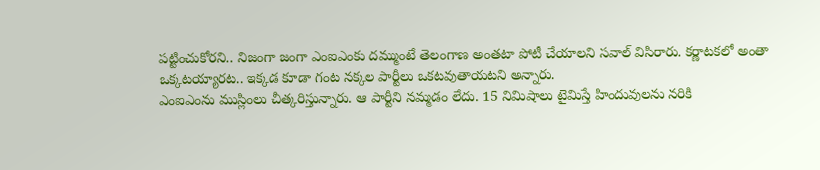పట్టించుకోరని.. నిజంగా జంగా ఎంఐఎంకు దమ్ముంటే తెలంగాణ అంతటా పోటీ చేయాలని సవాల్ విసిరారు. కర్ణాటకలో అంతా ఒక్కటయ్యారట.. ఇక్కడ కూడా గంట నక్కల పార్టీలు ఒకటవుతాయటని అన్నారు.
ఎంఐఎంను ముస్లింలు చీత్కరిస్తున్నారు. ఆ పార్టీని నమ్మడం లేదు. 15 నిమిషాలు టైమిస్తే హిందువులను నరికి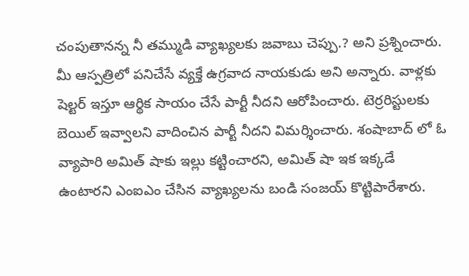చంపుతానన్న నీ తమ్ముడి వ్యాఖ్యలకు జవాబు చెప్పు.? అని ప్రశ్నించారు. మీ ఆస్పత్రిలో పనిచేసే వ్యక్తే ఉగ్రవాద నాయకుడు అని అన్నారు. వాళ్లకు షెల్టర్ ఇస్తూ ఆర్థిక సాయం చేసే పార్టీ నీదని ఆరోపించారు. టెర్రరిస్టులకు బెయిల్ ఇవ్వాలని వాదించిన పార్టీ నీదని విమర్శించారు. శంషాబాద్ లో ఓ వ్యాపారి అమిత్ షాకు ఇల్లు కట్టించారని, అమిత్ షా ఇక ఇక్కడే ఉంటారని ఎంఐఎం చేసిన వ్యాఖ్యలను బండి సంజయ్ కొట్టిపారేశారు.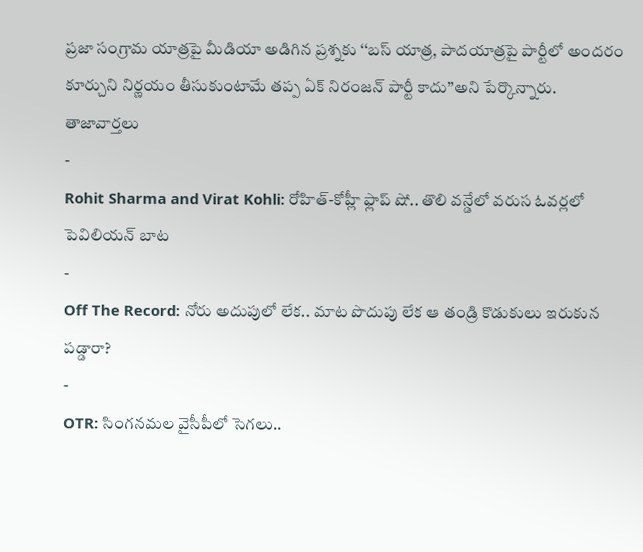ప్రజా సంగ్రామ యాత్రపై మీడియా అడిగిన ప్రశ్నకు ‘‘బస్ యాత్ర, పాదయాత్రపై పార్టీలో అందరం కూర్చుని నిర్ణయం తీసుకుంటామే తప్ప ఏక్ నిరంజన్ పార్టీ కాదు’’అని పేర్కొన్నారు.
తాజావార్తలు
-
Rohit Sharma and Virat Kohli: రోహిత్-కోహ్లీ ఫ్లాప్ షో.. తొలి వన్డేలో వరుస ఓవర్లలో పెవిలియన్ బాట
-
Off The Record: నోరు అదుపులో లేక.. మాట పొదుపు లేక ఆ తండ్రి కొడుకులు ఇరుకున పడ్డారా?
-
OTR: సింగనమల వైసీపీలో సెగలు..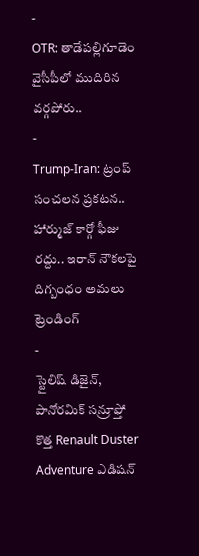-
OTR: తాడేపల్లిగూడెం వైసీపీలో ముదిరిన వర్గపోరు..
-
Trump-Iran: ట్రంప్ సంచలన ప్రకటన.. హార్ముజ్ కార్గో ఫీజు రద్దు.. ఇరాన్ నౌకలపై దిగ్బంధం అమలు
ట్రెండింగ్
-
స్టైలిష్ డిజైన్, పానోరమిక్ సన్రూఫ్తో కొత్త Renault Duster Adventure ఎడిషన్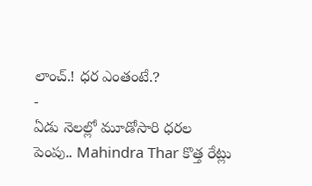లాంచ్.! ధర ఎంతంటే.?
-
ఏడు నెలల్లో మూడోసారి ధరల పెంపు.. Mahindra Thar కొత్త రేట్లు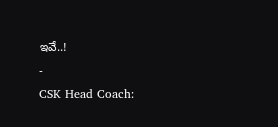ఇవే..!
-
CSK Head Coach: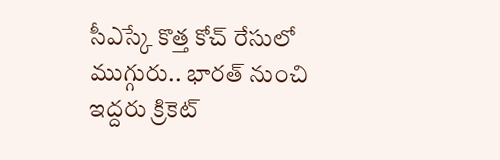సీఎస్కే కొత్త కోచ్ రేసులో ముగ్గురు.. భారత్ నుంచి ఇద్దరు క్రికెట్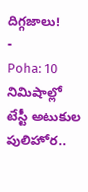దిగ్గజాలు!
-
Poha: 10 నిమిషాల్లో టేస్టీ అటుకుల పులిహోర..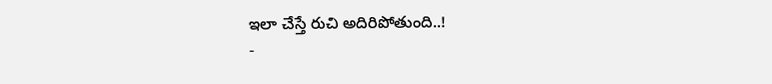ఇలా చేస్తే రుచి అదిరిపోతుంది..!
-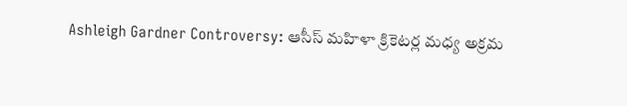Ashleigh Gardner Controversy: ఆసీస్ మహిళా క్రికెటర్ల మధ్య అక్రమ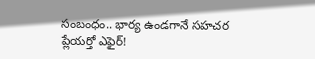సంబంధం.. భార్య ఉండగానే సహచర ప్లేయర్తో ఎఫైర్!